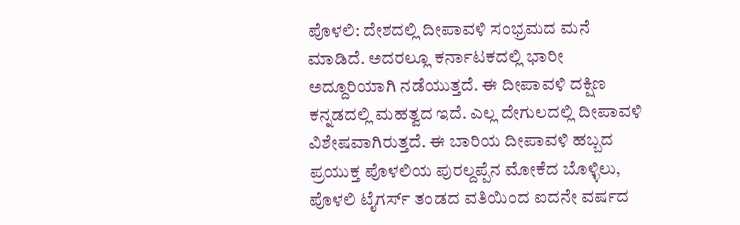ಪೊಳಲಿ: ದೇಶದಲ್ಲಿ ದೀಪಾವಳಿ ಸಂಭ್ರಮದ ಮನೆ ಮಾಡಿದೆ. ಅದರಲ್ಲೂ ಕರ್ನಾಟಕದಲ್ಲಿ ಭಾರೀ ಅದ್ದೂರಿಯಾಗಿ ನಡೆಯುತ್ತದೆ. ಈ ದೀಪಾವಳಿ ದಕ್ಷಿಣ ಕನ್ನಡದಲ್ಲಿ ಮಹತ್ವದ ಇದೆ. ಎಲ್ಲ ದೇಗುಲದಲ್ಲಿ ದೀಪಾವಳಿ ವಿಶೇಷವಾಗಿರುತ್ತದೆ. ಈ ಬಾರಿಯ ದೀಪಾವಳಿ ಹಬ್ಬದ ಪ್ರಯುಕ್ತ ಪೊಳಲಿಯ ಪುರಲ್ದಪ್ಪೆನ ಮೋಕೆದ ಬೊಳ್ಳಿಲು, ಪೊಳಲಿ ಟೈಗರ್ಸ್ ತಂಡದ ವತಿಯಿಂದ ಐದನೇ ವರ್ಷದ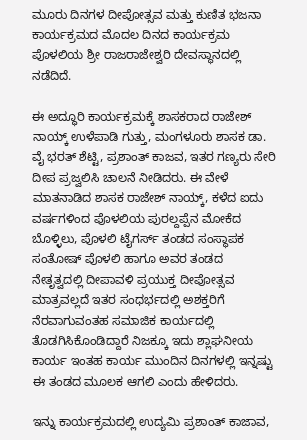ಮೂರು ದಿನಗಳ ದೀಪೋತ್ಸವ ಮತ್ತು ಕುಣಿತ ಭಜನಾ ಕಾರ್ಯಕ್ರಮದ ಮೊದಲ ದಿನದ ಕಾರ್ಯಕ್ರಮ ಪೊಳಲಿಯ ಶ್ರೀ ರಾಜರಾಜೇಶ್ವರಿ ದೇವಸ್ಥಾನದಲ್ಲಿ ನಡೆದಿದೆ.

ಈ ಅದ್ಧೂರಿ ಕಾರ್ಯಕ್ರಮಕ್ಕೆ ಶಾಸಕರಾದ ರಾಜೇಶ್ ನಾಯ್ಕ್ ಉಳೆಪಾಡಿ ಗುತ್ತು, ಮಂಗಳೂರು ಶಾಸಕ ಡಾ. ವೈ ಭರತ್ ಶೆಟ್ಟಿ, ಪ್ರಶಾಂತ್ ಕಾಜವ, ಇತರ ಗಣ್ಯರು ಸೇರಿ ದೀಪ ಪ್ರಜ್ವಲಿಸಿ ಚಾಲನೆ ನೀಡಿದರು. ಈ ವೇಳೆ ಮಾತನಾಡಿದ ಶಾಸಕ ರಾಜೇಶ್ ನಾಯ್ಕ್, ಕಳೆದ ಐದು ವರ್ಷಗಳಿಂದ ಪೊಳಲಿಯ ಪುರಲ್ದಪ್ಪೆನ ಮೋಕೆದ ಬೊಳ್ಳಿಲು, ಪೊಳಲಿ ಟೈಗರ್ಸ್ ತಂಡದ ಸಂಸ್ಥಾಪಕ ಸಂತೋಷ್ ಪೊಳಲಿ ಹಾಗೂ ಅವರ ತಂಡದ ನೇತೃತ್ವದಲ್ಲಿ ದೀಪಾವಳಿ ಪ್ರಯುಕ್ತ ದೀಪೋತ್ಸವ ಮಾತ್ರವಲ್ಲದೆ ಇತರ ಸಂಧರ್ಭದಲ್ಲಿ ಅಶಕ್ತರಿಗೆ ನೆರವಾಗುವಂತಹ ಸಮಾಜಿಕ ಕಾರ್ಯದಲ್ಲಿ ತೊಡಗಿಸಿಕೊಂಡಿದ್ದಾರೆ ನಿಜಕ್ಕೂ ಇದು ಶ್ಲಾಘನೀಯ ಕಾರ್ಯ ಇಂತಹ ಕಾರ್ಯ ಮುಂದಿನ ದಿನಗಳಲ್ಲಿ ಇನ್ನಷ್ಟು ಈ ತಂಡದ ಮೂಲಕ ಆಗಲಿ ಎಂದು ಹೇಳಿದರು.

ಇನ್ನು ಕಾರ್ಯಕ್ರಮದಲ್ಲಿ ಉದ್ಯಮಿ ಪ್ರಶಾಂತ್ ಕಾಜಾವ,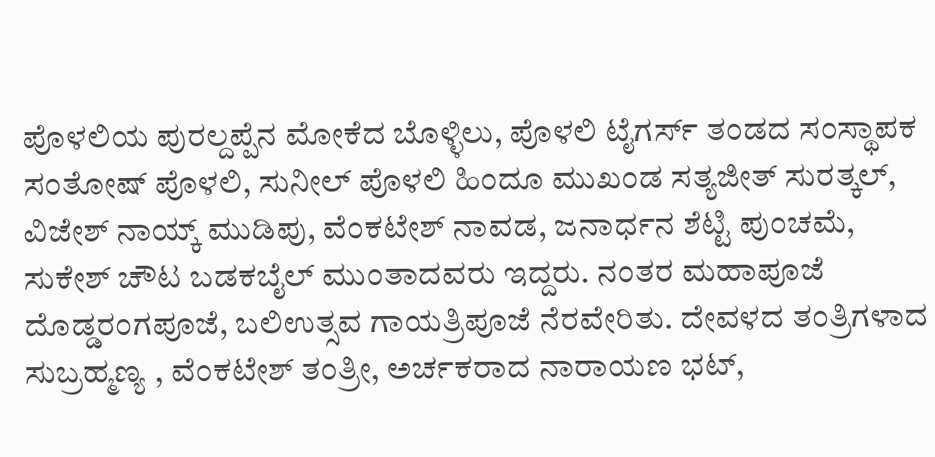ಪೊಳಲಿಯ ಪುರಲ್ದಪ್ಪೆನ ಮೋಕೆದ ಬೊಳ್ಳಿಲು, ಪೊಳಲಿ ಟೈಗರ್ಸ್ ತಂಡದ ಸಂಸ್ಥಾಪಕ ಸಂತೋಷ್ ಪೊಳಲಿ, ಸುನೀಲ್ ಪೊಳಲಿ ಹಿಂದೂ ಮುಖಂಡ ಸತ್ಯಜೀತ್ ಸುರತ್ಕಲ್, ವಿಜೇಶ್ ನಾಯ್ಕ್ ಮುಡಿಪು, ವೆಂಕಟೇಶ್ ನಾವಡ, ಜನಾರ್ಧನ ಶೆಟ್ಟಿ ಪುಂಚಮೆ, ಸುಕೇಶ್ ಚೌಟ ಬಡಕಬೈಲ್ ಮುಂತಾದವರು ಇದ್ದರು. ನಂತರ ಮಹಾಪೂಜೆ ದೊಡ್ಡರಂಗಪೂಜೆ, ಬಲಿಉತ್ಸವ ಗಾಯತ್ರಿಪೂಜೆ ನೆರವೇರಿತು. ದೇವಳದ ತಂತ್ರಿಗಳಾದ ಸುಬ್ರಹ್ಮಣ್ಯ , ವೆಂಕಟೇಶ್ ತಂತ್ರೀ, ಅರ್ಚಕರಾದ ನಾರಾಯಣ ಭಟ್,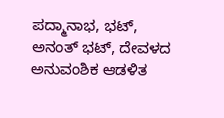ಪದ್ಮಾನಾಭ, ಭಟ್, ಅನಂತ್ ಭಟ್, ದೇವಳದ ಅನುವಂಶಿಕ ಆಡಳಿತ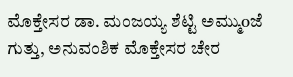ಮೊಕ್ತೇಸರ ಡಾ. ಮಂಜಯ್ಯ ಶೆಟ್ಟಿ ಅಮ್ಮುoಜೆ ಗುತ್ತು, ಅನುವಂಶಿಕ ಮೊಕ್ತೇಸರ ಚೇರ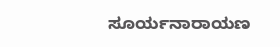ಸೂರ್ಯನಾರಾಯಣ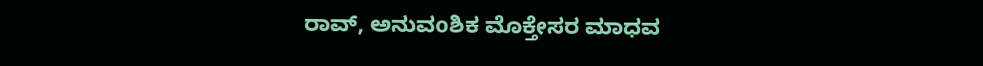ರಾವ್, ಅನುವoಶಿಕ ಮೊಕ್ತೇಸರ ಮಾಧವ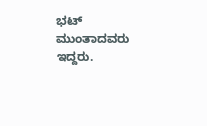ಭಟ್ ಮುಂತಾದವರು ಇದ್ದರು.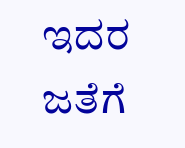ಇದರ ಜತೆಗೆ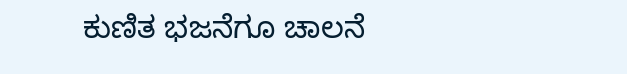ಕುಣಿತ ಭಜನೆಗೂ ಚಾಲನೆ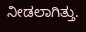ನೀಡಲಾಗಿತ್ತು.